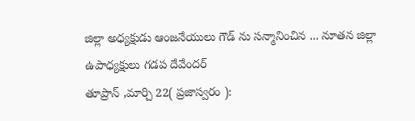జిల్లా అధ్యక్షుడు ఆంజనేయులు గౌడ్ ను సన్మానించిన ... నూతన జిల్లా ఉపాధ్యక్షులు గడప దేవేందర్
తూప్రాన్ ,మార్చి 22( ప్రజాస్వరం ):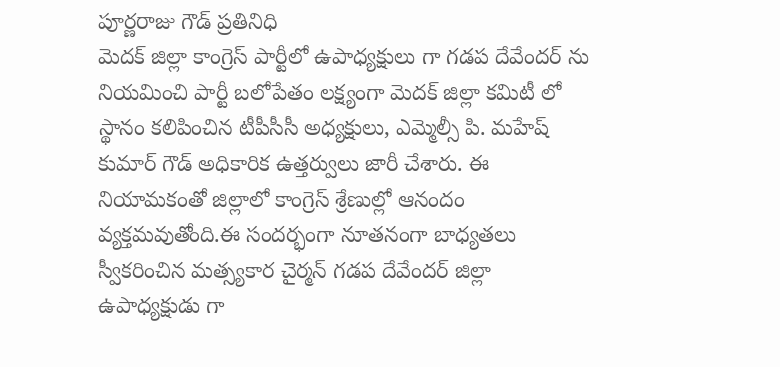పూర్ణరాజు గౌడ్ ప్రతినిధి
మెదక్ జిల్లా కాంగ్రెస్ పార్టీలో ఉపాధ్యక్షులు గా గడప దేవేందర్ ను నియమించి పార్టీ బలోపేతం లక్ష్యంగా మెదక్ జిల్లా కమిటీ లో స్థానం కలిపించిన టీపీసీసీ అధ్యక్షులు, ఎమ్మెల్సీ పి. మహేష్ కుమార్ గౌడ్ అధికారిక ఉత్తర్వులు జారీ చేశారు. ఈ నియామకంతో జిల్లాలో కాంగ్రెస్ శ్రేణుల్లో ఆనందం వ్యక్తమవుతోంది.ఈ సందర్భంగా నూతనంగా బాధ్యతలు స్వీకరించిన మత్స్యకార చైర్మన్ గడప దేవేందర్ జిల్లా ఉపాధ్యక్షుడు గా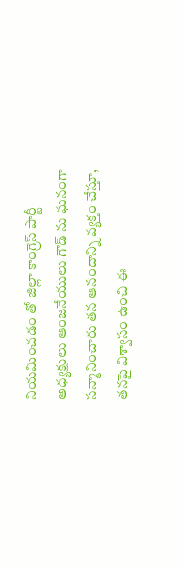నియమించడం తో జిల్లా కాంగ్రెస్ పార్టీ అధ్యక్షులు ఆంజనేయులు గౌడ్ ను ఘనంగా సన్మానించారు తన ఆనందాన్ని వ్యక్తం చేస్తూ, తనపై విశ్వాసం ఉంచి ఈ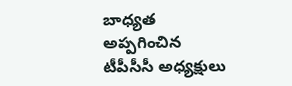బాధ్యత అప్పగించిన టీపీసీసీ అధ్యక్షులు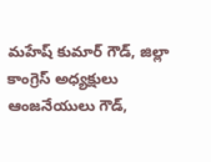మహేష్ కుమార్ గౌడ్, జిల్లా కాంగ్రెస్ అధ్యక్షులు ఆంజనేయులు గౌడ్,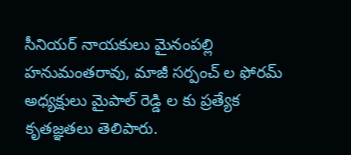సీనియర్ నాయకులు మైనంపల్లి హనుమంతరావు, మాజీ సర్పంచ్ ల ఫోరమ్ అధ్యక్షులు మైపాల్ రెడ్డి ల కు ప్రత్యేక కృతజ్ఞతలు తెలిపారు.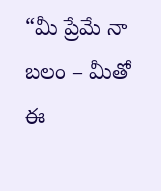“మీ ప్రేమే నా బలం – మీతో ఈ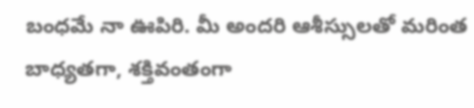బంధమే నా ఊపిరి. మీ అందరి ఆశీస్సులతో మరింత బాధ్యతగా, శక్తివంతంగా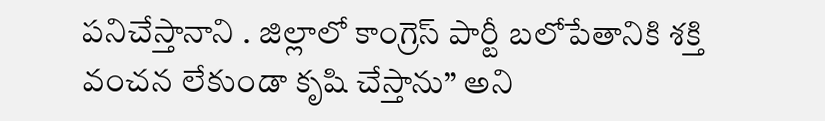పనిచేస్తానాని . జిల్లాలో కాంగ్రెస్ పార్టీ బలోపేతానికి శక్తి వంచన లేకుండా కృషి చేస్తాను” అని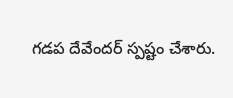గడప దేవేందర్ స్పష్టం చేశారు.